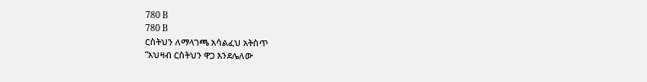780 B
780 B
ርስትህን ለማላገጫ አሳልፈህ አትስጥ
“አህዛብ ርስትህን ዋጋ እንደሌለው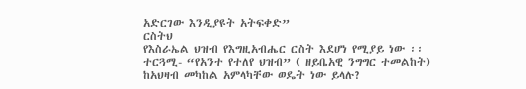አድርገው እንዲያዩት አትፍቀድ”
ርስትህ
የእስራኤል ህዝብ የእግዚአብሔር ርስት እደሆነ የሚያይ ነው ፡፡ ተርጓሚ- “የአንተ የተለየ ህዝብ” ( ዘይቤአዊ ንግግር ተመልከት)
ከአህዛብ መካከል አምላካቸው ወዴት ነው ይላሉ?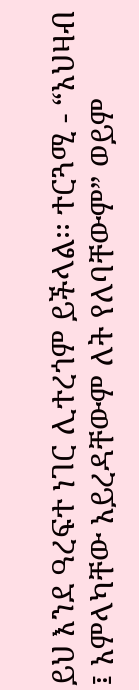ይህ እንደ ዓረፍተ ነገር ሊተረጎም ይችላል፡፡ ተርጓሚ - “አህዛብ ፤ አምላካቸው አይረዳቸውም ለት የለባቸውም” ወይም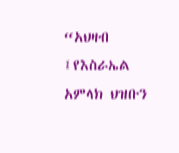“አህዛብ ፤የእስራኤል አምላክ ህዝቡን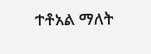ተቶአል ማለት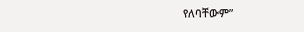የለባቸውም”